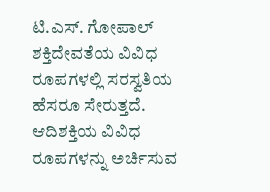ಟಿ.ಎಸ್. ಗೋಪಾಲ್
ಶಕ್ತಿದೇವತೆಯ ವಿವಿಧ ರೂಪಗಳಲ್ಲಿ ಸರಸ್ವತಿಯ ಹೆಸರೂ ಸೇರುತ್ತದೆ. ಆದಿಶಕ್ತಿಯ ವಿವಿಧ ರೂಪಗಳನ್ನು ಅರ್ಚಿಸುವ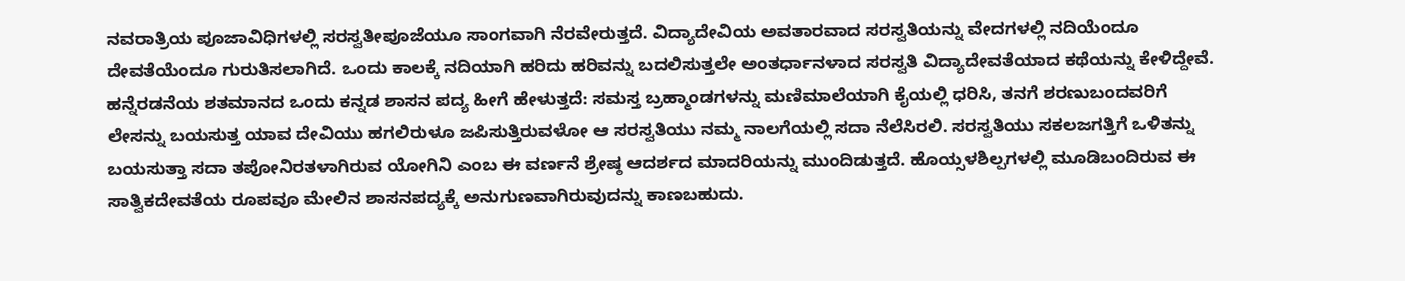ನವರಾತ್ರಿಯ ಪೂಜಾವಿಧಿಗಳಲ್ಲಿ ಸರಸ್ವತೀಪೂಜೆಯೂ ಸಾಂಗವಾಗಿ ನೆರವೇರುತ್ತದೆ. ವಿದ್ಯಾದೇವಿಯ ಅವತಾರವಾದ ಸರಸ್ವತಿಯನ್ನು ವೇದಗಳಲ್ಲಿ ನದಿಯೆಂದೂ ದೇವತೆಯೆಂದೂ ಗುರುತಿಸಲಾಗಿದೆ. ಒಂದು ಕಾಲಕ್ಕೆ ನದಿಯಾಗಿ ಹರಿದು ಹರಿವನ್ನು ಬದಲಿಸುತ್ತಲೇ ಅಂತರ್ಧಾನಳಾದ ಸರಸ್ವತಿ ವಿದ್ಯಾದೇವತೆಯಾದ ಕಥೆಯನ್ನು ಕೇಳಿದ್ದೇವೆ.
ಹನ್ನೆರಡನೆಯ ಶತಮಾನದ ಒಂದು ಕನ್ನಡ ಶಾಸನ ಪದ್ಯ ಹೀಗೆ ಹೇಳುತ್ತದೆ: ಸಮಸ್ತ ಬ್ರಹ್ಮಾಂಡಗಳನ್ನು ಮಣಿಮಾಲೆಯಾಗಿ ಕೈಯಲ್ಲಿ ಧರಿಸಿ, ತನಗೆ ಶರಣುಬಂದವರಿಗೆ ಲೇಸನ್ನು ಬಯಸುತ್ತ ಯಾವ ದೇವಿಯು ಹಗಲಿರುಳೂ ಜಪಿಸುತ್ತಿರುವಳೋ ಆ ಸರಸ್ವತಿಯು ನಮ್ಮ ನಾಲಗೆಯಲ್ಲಿ ಸದಾ ನೆಲೆಸಿರಲಿ. ಸರಸ್ವತಿಯು ಸಕಲಜಗತ್ತಿಗೆ ಒಳಿತನ್ನು ಬಯಸುತ್ತಾ ಸದಾ ತಪೋನಿರತಳಾಗಿರುವ ಯೋಗಿನಿ ಎಂಬ ಈ ವರ್ಣನೆ ಶ್ರೇಷ್ಠ ಆದರ್ಶದ ಮಾದರಿಯನ್ನು ಮುಂದಿಡುತ್ತದೆ. ಹೊಯ್ಸಳಶಿಲ್ಪಗಳಲ್ಲಿ ಮೂಡಿಬಂದಿರುವ ಈ ಸಾತ್ವಿಕದೇವತೆಯ ರೂಪವೂ ಮೇಲಿನ ಶಾಸನಪದ್ಯಕ್ಕೆ ಅನುಗುಣವಾಗಿರುವುದನ್ನು ಕಾಣಬಹುದು.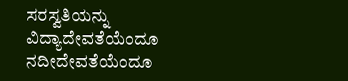ಸರಸ್ವತಿಯನ್ನು ವಿದ್ಯಾದೇವತೆಯೆಂದೂ ನದೀದೇವತೆಯೆಂದೂ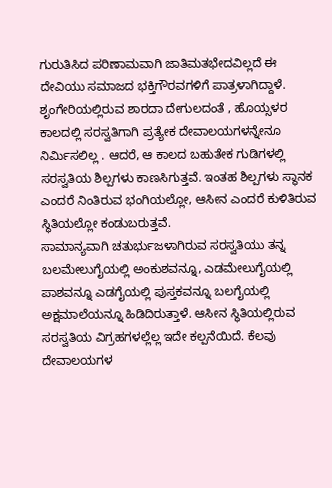ಗುರುತಿಸಿದ ಪರಿಣಾಮವಾಗಿ ಜಾತಿಮತಭೇದವಿಲ್ಲದೆ ಈ ದೇವಿಯು ಸಮಾಜದ ಭಕ್ತಿಗೌರವಗಳಿಗೆ ಪಾತ್ರಳಾಗಿದ್ದಾಳೆ. ಶೃಂಗೇರಿಯಲ್ಲಿರುವ ಶಾರದಾ ದೇಗುಲದಂತೆ , ಹೊಯ್ಸಳರ ಕಾಲದಲ್ಲಿ ಸರಸ್ವತಿಗಾಗಿ ಪ್ರತ್ಯೇಕ ದೇವಾಲಯಗಳನ್ನೇನೂ ನಿರ್ಮಿಸಲಿಲ್ಲ . ಆದರೆ, ಆ ಕಾಲದ ಬಹುತೇಕ ಗುಡಿಗಳಲ್ಲಿ ಸರಸ್ವತಿಯ ಶಿಲ್ಪಗಳು ಕಾಣಸಿಗುತ್ತವೆ. ಇಂತಹ ಶಿಲ್ಪಗಳು ಸ್ಥಾನಕ ಎಂದರೆ ನಿಂತಿರುವ ಭಂಗಿಯಲ್ಲೋ, ಆಸೀನ ಎಂದರೆ ಕುಳಿತಿರುವ ಸ್ಥಿತಿಯಲ್ಲೋ ಕಂಡುಬರುತ್ತವೆ.
ಸಾಮಾನ್ಯವಾಗಿ ಚತುರ್ಭುಜಳಾಗಿರುವ ಸರಸ್ವತಿಯು ತನ್ನ ಬಲಮೇಲುಗೈಯಲ್ಲಿ ಅಂಕುಶವನ್ನೂ, ಎಡಮೇಲುಗೈಯಲ್ಲಿ ಪಾಶವನ್ನೂ ಎಡಗೈಯಲ್ಲಿ ಪುಸ್ತಕವನ್ನೂ ಬಲಗೈಯಲ್ಲಿ ಅಕ್ಷಮಾಲೆಯನ್ನೂ ಹಿಡಿದಿರುತ್ತಾಳೆ. ಆಸೀನ ಸ್ಥಿತಿಯಲ್ಲಿರುವ ಸರಸ್ವತಿಯ ವಿಗ್ರಹಗಳಲ್ಲೆಲ್ಲ ಇದೇ ಕಲ್ಪನೆಯಿದೆ. ಕೆಲವು ದೇವಾಲಯಗಳ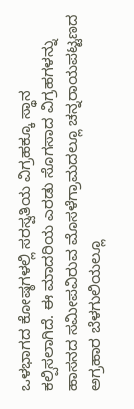ಒಳಭಾಗದ ಕೋಷ್ಠಗಳಲ್ಲಿ ಸರಸ್ವತಿಯ ವಿಗ್ರಹಕ್ಕೂ ಸ್ಥಾನ ಕಲ್ಪಿಸಲಾಗಿದೆ. ಈ ಮಾದರಿಯ ಎರಡು ಸೊಗಸಾದ ವಿಗ್ರಹಗಳನ್ನು ಹಾಸನದ ಸಮೀಪವಿರುವ ಮೊಸಳೆಗ್ರಾಮದಲ್ಲೂ ಚನ್ನರಾಯಪಟ್ಟಣದ ಅಗ್ರಹಾರ ಬೆಳಗುಲಿಯಲ್ಲೂ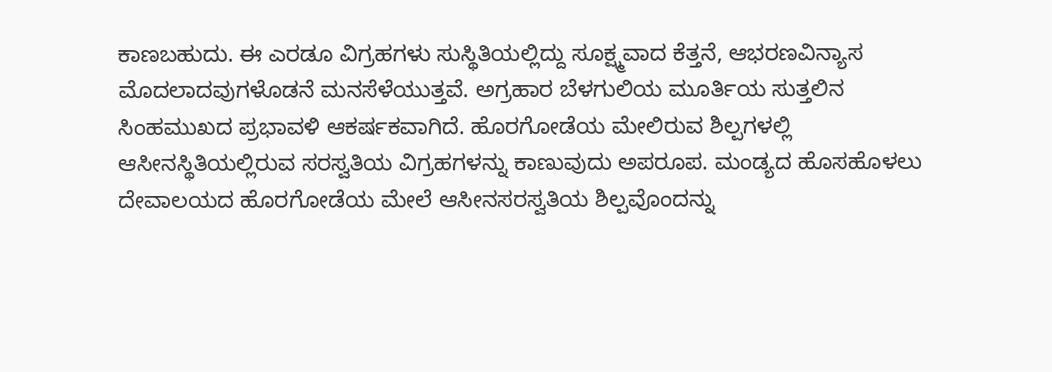ಕಾಣಬಹುದು. ಈ ಎರಡೂ ವಿಗ್ರಹಗಳು ಸುಸ್ಥಿತಿಯಲ್ಲಿದ್ದು ಸೂಕ್ಷ್ಮವಾದ ಕೆತ್ತನೆ, ಆಭರಣವಿನ್ಯಾಸ ಮೊದಲಾದವುಗಳೊಡನೆ ಮನಸೆಳೆಯುತ್ತವೆ. ಅಗ್ರಹಾರ ಬೆಳಗುಲಿಯ ಮೂರ್ತಿಯ ಸುತ್ತಲಿನ ಸಿಂಹಮುಖದ ಪ್ರಭಾವಳಿ ಆಕರ್ಷಕವಾಗಿದೆ. ಹೊರಗೋಡೆಯ ಮೇಲಿರುವ ಶಿಲ್ಪಗಳಲ್ಲಿ ಆಸೀನಸ್ಥಿತಿಯಲ್ಲಿರುವ ಸರಸ್ವತಿಯ ವಿಗ್ರಹಗಳನ್ನು ಕಾಣುವುದು ಅಪರೂಪ. ಮಂಡ್ಯದ ಹೊಸಹೊಳಲು ದೇವಾಲಯದ ಹೊರಗೋಡೆಯ ಮೇಲೆ ಆಸೀನಸರಸ್ವತಿಯ ಶಿಲ್ಪವೊಂದನ್ನು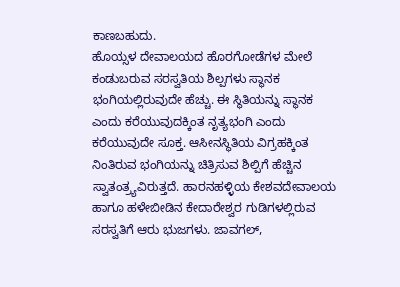ಕಾಣಬಹುದು.
ಹೊಯ್ಸಳ ದೇವಾಲಯದ ಹೊರಗೋಡೆಗಳ ಮೇಲೆ ಕಂಡುಬರುವ ಸರಸ್ವತಿಯ ಶಿಲ್ಪಗಳು ಸ್ಥಾನಕ ಭಂಗಿಯಲ್ಲಿರುವುದೇ ಹೆಚ್ಚು. ಈ ಸ್ಥಿತಿಯನ್ನು ಸ್ಥಾನಕ ಎಂದು ಕರೆಯುವುದಕ್ಕಿಂತ ನೃತ್ಯಭಂಗಿ ಎಂದು ಕರೆಯುವುದೇ ಸೂಕ್ತ. ಆಸೀನಸ್ಥಿತಿಯ ವಿಗ್ರಹಕ್ಕಿಂತ ನಿಂತಿರುವ ಭಂಗಿಯನ್ನು ಚಿತ್ರಿಸುವ ಶಿಲ್ಪಿಗೆ ಹೆಚ್ಚಿನ ಸ್ವಾತಂತ್ರ್ಯವಿರುತ್ತದೆ. ಹಾರನಹಳ್ಳಿಯ ಕೇಶವದೇವಾಲಯ ಹಾಗೂ ಹಳೇಬೀಡಿನ ಕೇದಾರೇಶ್ವರ ಗುಡಿಗಳಲ್ಲಿರುವ ಸರಸ್ವತಿಗೆ ಆರು ಭುಜಗಳು. ಜಾವಗಲ್,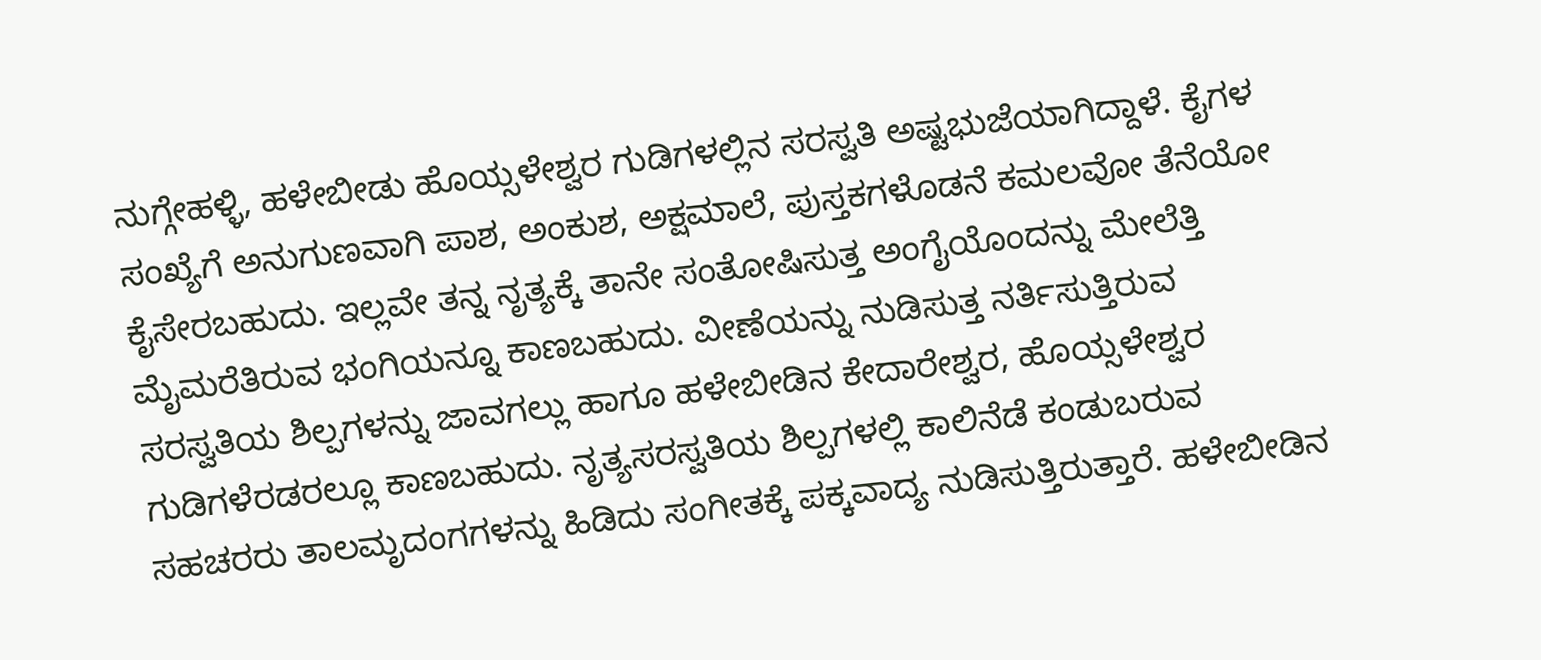ನುಗ್ಗೇಹಳ್ಳಿ, ಹಳೇಬೀಡು ಹೊಯ್ಸಳೇಶ್ವರ ಗುಡಿಗಳಲ್ಲಿನ ಸರಸ್ವತಿ ಅಷ್ಟಭುಜೆಯಾಗಿದ್ದಾಳೆ. ಕೈಗಳ ಸಂಖ್ಯೆಗೆ ಅನುಗುಣವಾಗಿ ಪಾಶ, ಅಂಕುಶ, ಅಕ್ಷಮಾಲೆ, ಪುಸ್ತಕಗಳೊಡನೆ ಕಮಲವೋ ತೆನೆಯೋ ಕೈಸೇರಬಹುದು. ಇಲ್ಲವೇ ತನ್ನ ನೃತ್ಯಕ್ಕೆ ತಾನೇ ಸಂತೋಷಿಸುತ್ತ ಅಂಗೈಯೊಂದನ್ನು ಮೇಲೆತ್ತಿ ಮೈಮರೆತಿರುವ ಭಂಗಿಯನ್ನೂ ಕಾಣಬಹುದು. ವೀಣೆಯನ್ನು ನುಡಿಸುತ್ತ ನರ್ತಿಸುತ್ತಿರುವ ಸರಸ್ವತಿಯ ಶಿಲ್ಪಗಳನ್ನು ಜಾವಗಲ್ಲು ಹಾಗೂ ಹಳೇಬೀಡಿನ ಕೇದಾರೇಶ್ವರ, ಹೊಯ್ಸಳೇಶ್ವರ ಗುಡಿಗಳೆರಡರಲ್ಲೂ ಕಾಣಬಹುದು. ನೃತ್ಯಸರಸ್ವತಿಯ ಶಿಲ್ಪಗಳಲ್ಲಿ ಕಾಲಿನೆಡೆ ಕಂಡುಬರುವ ಸಹಚರರು ತಾಲಮೃದಂಗಗಳನ್ನು ಹಿಡಿದು ಸಂಗೀತಕ್ಕೆ ಪಕ್ಕವಾದ್ಯ ನುಡಿಸುತ್ತಿರುತ್ತಾರೆ. ಹಳೇಬೀಡಿನ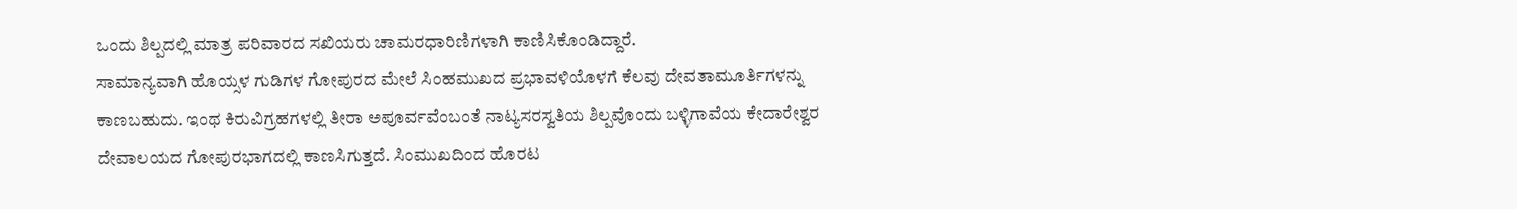ಒಂದು ಶಿಲ್ಪದಲ್ಲಿ ಮಾತ್ರ ಪರಿವಾರದ ಸಖಿಯರು ಚಾಮರಧಾರಿಣಿಗಳಾಗಿ ಕಾಣಿಸಿಕೊಂಡಿದ್ದಾರೆ.
ಸಾಮಾನ್ಯವಾಗಿ ಹೊಯ್ಸಳ ಗುಡಿಗಳ ಗೋಪುರದ ಮೇಲೆ ಸಿಂಹಮುಖದ ಪ್ರಭಾವಳಿಯೊಳಗೆ ಕೆಲವು ದೇವತಾಮೂರ್ತಿಗಳನ್ನು ಕಾಣಬಹುದು. ಇಂಥ ಕಿರುವಿಗ್ರಹಗಳಲ್ಲಿ ತೀರಾ ಅಪೂರ್ವವೆಂಬಂತೆ ನಾಟ್ಯಸರಸ್ವತಿಯ ಶಿಲ್ಪವೊಂದು ಬಳ್ಳಿಗಾವೆಯ ಕೇದಾರೇಶ್ವರ ದೇವಾಲಯದ ಗೋಪುರಭಾಗದಲ್ಲಿ ಕಾಣಸಿಗುತ್ತದೆ. ಸಿಂಮುಖದಿಂದ ಹೊರಟ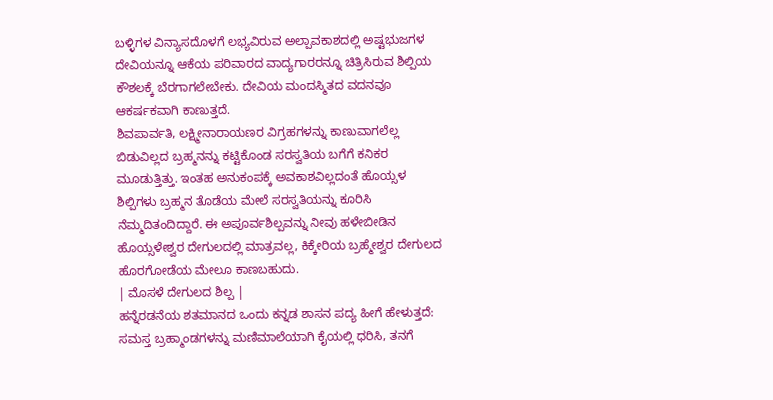ಬಳ್ಳಿಗಳ ವಿನ್ಯಾಸದೊಳಗೆ ಲಭ್ಯವಿರುವ ಅಲ್ಪಾವಕಾಶದಲ್ಲಿ ಅಷ್ಟಭುಜಗಳ ದೇವಿಯನ್ನೂ ಆಕೆಯ ಪರಿವಾರದ ವಾದ್ಯಗಾರರನ್ನೂ ಚಿತ್ರಿಸಿರುವ ಶಿಲ್ಪಿಯ ಕೌಶಲಕ್ಕೆ ಬೆರಗಾಗಲೇಬೇಕು. ದೇವಿಯ ಮಂದಸ್ಮಿತದ ವದನವೂ ಆಕರ್ಷಕವಾಗಿ ಕಾಣುತ್ತದೆ.
ಶಿವಪಾರ್ವತಿ, ಲಕ್ಷ್ಮೀನಾರಾಯಣರ ವಿಗ್ರಹಗಳನ್ನು ಕಾಣುವಾಗಲೆಲ್ಲ ಬಿಡುವಿಲ್ಲದ ಬ್ರಹ್ಮನನ್ನು ಕಟ್ಟಿಕೊಂಡ ಸರಸ್ವತಿಯ ಬಗೆಗೆ ಕನಿಕರ ಮೂಡುತ್ತಿತ್ತು. ಇಂತಹ ಅನುಕಂಪಕ್ಕೆ ಅವಕಾಶವಿಲ್ಲದಂತೆ ಹೊಯ್ಸಳ ಶಿಲ್ಪಿಗಳು ಬ್ರಹ್ಮನ ತೊಡೆಯ ಮೇಲೆ ಸರಸ್ವತಿಯನ್ನು ಕೂರಿಸಿ ನೆಮ್ಮದಿತಂದಿದ್ದಾರೆ. ಈ ಅಪೂರ್ವಶಿಲ್ಪವನ್ನು ನೀವು ಹಳೇಬೀಡಿನ ಹೊಯ್ಸಳೇಶ್ವರ ದೇಗುಲದಲ್ಲಿ ಮಾತ್ರವಲ್ಲ, ಕಿಕ್ಕೇರಿಯ ಬ್ರಹ್ಮೇಶ್ವರ ದೇಗುಲದ ಹೊರಗೋಡೆಯ ಮೇಲೂ ಕಾಣಬಹುದು.
| ಮೊಸಳೆ ದೇಗುಲದ ಶಿಲ್ಪ |
ಹನ್ನೆರಡನೆಯ ಶತಮಾನದ ಒಂದು ಕನ್ನಡ ಶಾಸನ ಪದ್ಯ ಹೀಗೆ ಹೇಳುತ್ತದೆ: ಸಮಸ್ತ ಬ್ರಹ್ಮಾಂಡಗಳನ್ನು ಮಣಿಮಾಲೆಯಾಗಿ ಕೈಯಲ್ಲಿ ಧರಿಸಿ, ತನಗೆ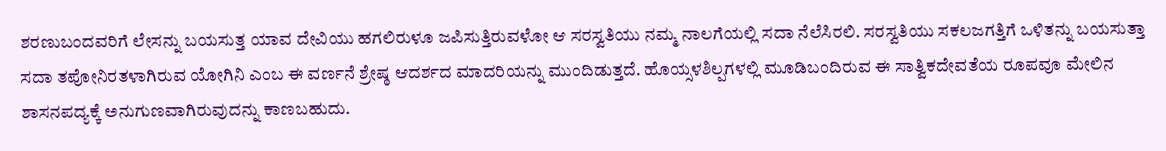ಶರಣುಬಂದವರಿಗೆ ಲೇಸನ್ನು ಬಯಸುತ್ತ ಯಾವ ದೇವಿಯು ಹಗಲಿರುಳೂ ಜಪಿಸುತ್ತಿರುವಳೋ ಆ ಸರಸ್ವತಿಯು ನಮ್ಮ ನಾಲಗೆಯಲ್ಲಿ ಸದಾ ನೆಲೆಸಿರಲಿ. ಸರಸ್ವತಿಯು ಸಕಲಜಗತ್ತಿಗೆ ಒಳಿತನ್ನು ಬಯಸುತ್ತಾ ಸದಾ ತಪೋನಿರತಳಾಗಿರುವ ಯೋಗಿನಿ ಎಂಬ ಈ ವರ್ಣನೆ ಶ್ರೇಷ್ಠ ಆದರ್ಶದ ಮಾದರಿಯನ್ನು ಮುಂದಿಡುತ್ತದೆ. ಹೊಯ್ಸಳಶಿಲ್ಪಗಳಲ್ಲಿ ಮೂಡಿಬಂದಿರುವ ಈ ಸಾತ್ವಿಕದೇವತೆಯ ರೂಪವೂ ಮೇಲಿನ ಶಾಸನಪದ್ಯಕ್ಕೆ ಅನುಗುಣವಾಗಿರುವುದನ್ನು ಕಾಣಬಹುದು.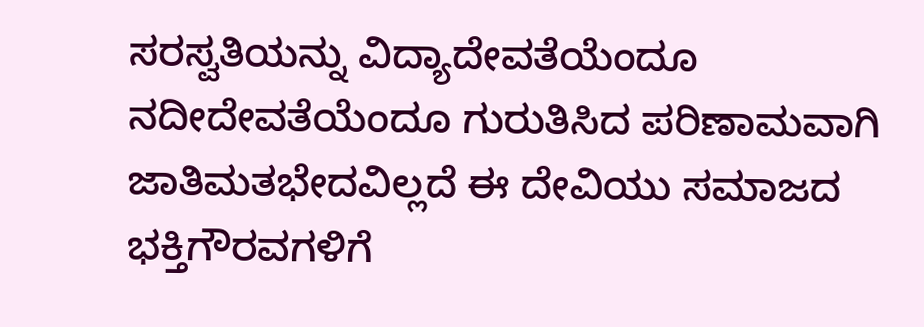ಸರಸ್ವತಿಯನ್ನು ವಿದ್ಯಾದೇವತೆಯೆಂದೂ ನದೀದೇವತೆಯೆಂದೂ ಗುರುತಿಸಿದ ಪರಿಣಾಮವಾಗಿ ಜಾತಿಮತಭೇದವಿಲ್ಲದೆ ಈ ದೇವಿಯು ಸಮಾಜದ ಭಕ್ತಿಗೌರವಗಳಿಗೆ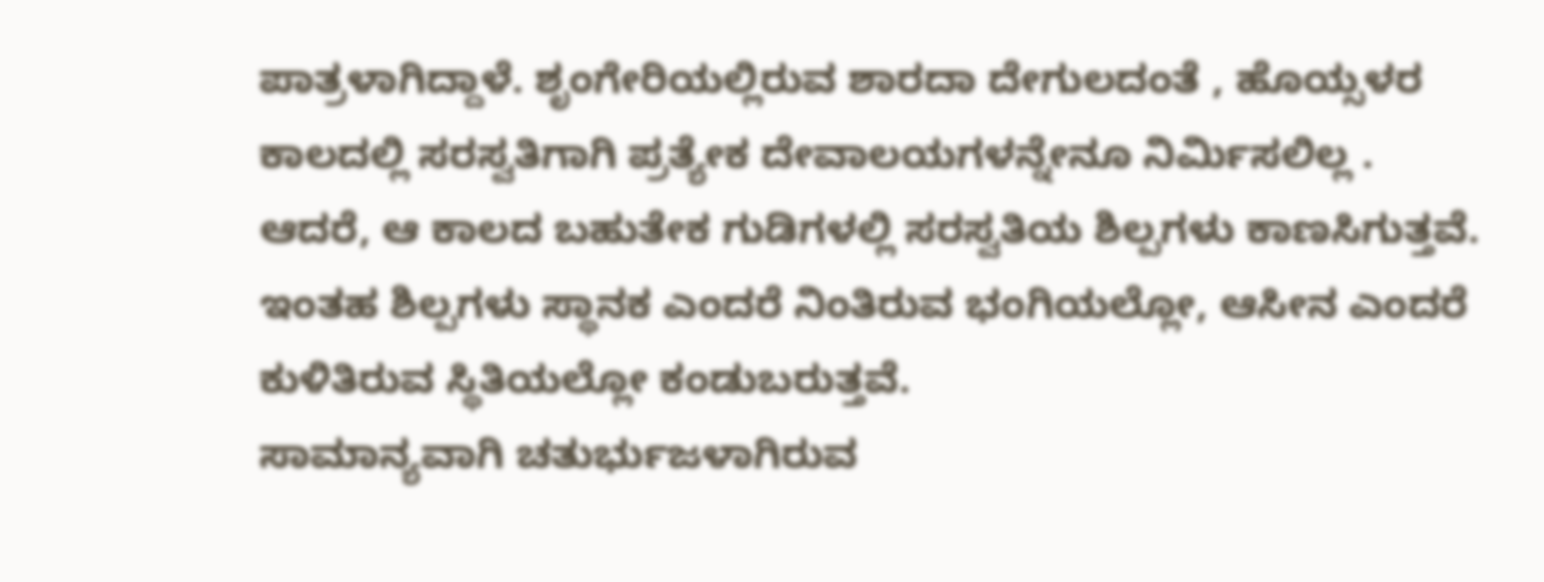ಪಾತ್ರಳಾಗಿದ್ದಾಳೆ. ಶೃಂಗೇರಿಯಲ್ಲಿರುವ ಶಾರದಾ ದೇಗುಲದಂತೆ , ಹೊಯ್ಸಳರ ಕಾಲದಲ್ಲಿ ಸರಸ್ವತಿಗಾಗಿ ಪ್ರತ್ಯೇಕ ದೇವಾಲಯಗಳನ್ನೇನೂ ನಿರ್ಮಿಸಲಿಲ್ಲ . ಆದರೆ, ಆ ಕಾಲದ ಬಹುತೇಕ ಗುಡಿಗಳಲ್ಲಿ ಸರಸ್ವತಿಯ ಶಿಲ್ಪಗಳು ಕಾಣಸಿಗುತ್ತವೆ. ಇಂತಹ ಶಿಲ್ಪಗಳು ಸ್ಥಾನಕ ಎಂದರೆ ನಿಂತಿರುವ ಭಂಗಿಯಲ್ಲೋ, ಆಸೀನ ಎಂದರೆ ಕುಳಿತಿರುವ ಸ್ಥಿತಿಯಲ್ಲೋ ಕಂಡುಬರುತ್ತವೆ.
ಸಾಮಾನ್ಯವಾಗಿ ಚತುರ್ಭುಜಳಾಗಿರುವ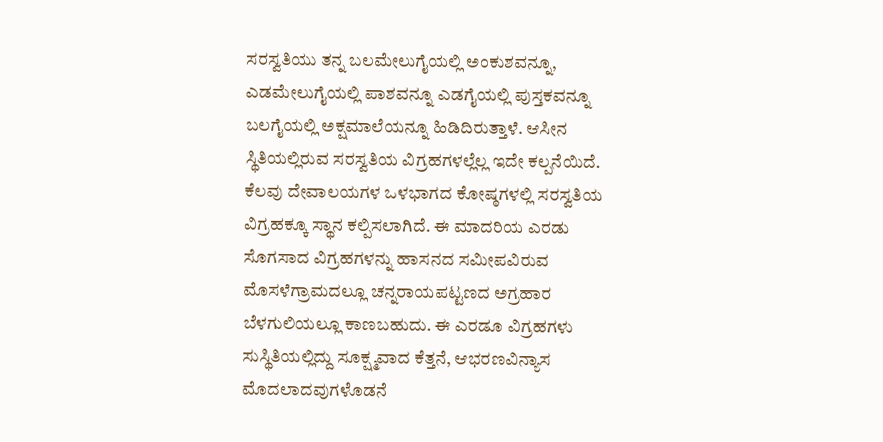ಸರಸ್ವತಿಯು ತನ್ನ ಬಲಮೇಲುಗೈಯಲ್ಲಿ ಅಂಕುಶವನ್ನೂ, ಎಡಮೇಲುಗೈಯಲ್ಲಿ ಪಾಶವನ್ನೂ ಎಡಗೈಯಲ್ಲಿ ಪುಸ್ತಕವನ್ನೂ ಬಲಗೈಯಲ್ಲಿ ಅಕ್ಷಮಾಲೆಯನ್ನೂ ಹಿಡಿದಿರುತ್ತಾಳೆ. ಆಸೀನ ಸ್ಥಿತಿಯಲ್ಲಿರುವ ಸರಸ್ವತಿಯ ವಿಗ್ರಹಗಳಲ್ಲೆಲ್ಲ ಇದೇ ಕಲ್ಪನೆಯಿದೆ. ಕೆಲವು ದೇವಾಲಯಗಳ ಒಳಭಾಗದ ಕೋಷ್ಠಗಳಲ್ಲಿ ಸರಸ್ವತಿಯ ವಿಗ್ರಹಕ್ಕೂ ಸ್ಥಾನ ಕಲ್ಪಿಸಲಾಗಿದೆ. ಈ ಮಾದರಿಯ ಎರಡು ಸೊಗಸಾದ ವಿಗ್ರಹಗಳನ್ನು ಹಾಸನದ ಸಮೀಪವಿರುವ ಮೊಸಳೆಗ್ರಾಮದಲ್ಲೂ ಚನ್ನರಾಯಪಟ್ಟಣದ ಅಗ್ರಹಾರ ಬೆಳಗುಲಿಯಲ್ಲೂ ಕಾಣಬಹುದು. ಈ ಎರಡೂ ವಿಗ್ರಹಗಳು ಸುಸ್ಥಿತಿಯಲ್ಲಿದ್ದು ಸೂಕ್ಷ್ಮವಾದ ಕೆತ್ತನೆ, ಆಭರಣವಿನ್ಯಾಸ ಮೊದಲಾದವುಗಳೊಡನೆ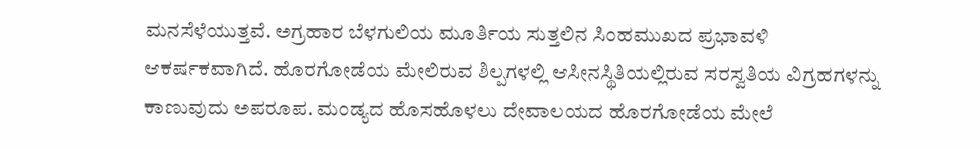ಮನಸೆಳೆಯುತ್ತವೆ. ಅಗ್ರಹಾರ ಬೆಳಗುಲಿಯ ಮೂರ್ತಿಯ ಸುತ್ತಲಿನ ಸಿಂಹಮುಖದ ಪ್ರಭಾವಳಿ ಆಕರ್ಷಕವಾಗಿದೆ. ಹೊರಗೋಡೆಯ ಮೇಲಿರುವ ಶಿಲ್ಪಗಳಲ್ಲಿ ಆಸೀನಸ್ಥಿತಿಯಲ್ಲಿರುವ ಸರಸ್ವತಿಯ ವಿಗ್ರಹಗಳನ್ನು ಕಾಣುವುದು ಅಪರೂಪ. ಮಂಡ್ಯದ ಹೊಸಹೊಳಲು ದೇವಾಲಯದ ಹೊರಗೋಡೆಯ ಮೇಲೆ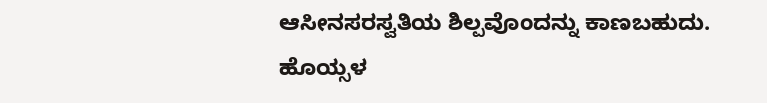ಆಸೀನಸರಸ್ವತಿಯ ಶಿಲ್ಪವೊಂದನ್ನು ಕಾಣಬಹುದು.
ಹೊಯ್ಸಳ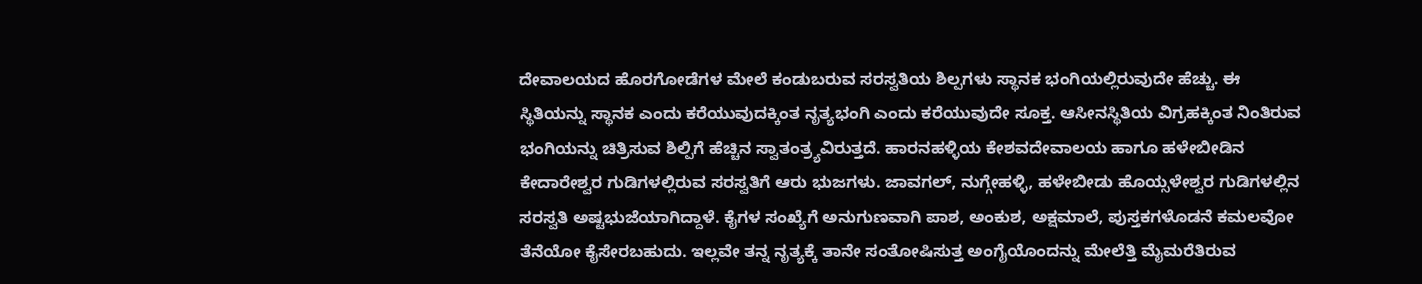ದೇವಾಲಯದ ಹೊರಗೋಡೆಗಳ ಮೇಲೆ ಕಂಡುಬರುವ ಸರಸ್ವತಿಯ ಶಿಲ್ಪಗಳು ಸ್ಥಾನಕ ಭಂಗಿಯಲ್ಲಿರುವುದೇ ಹೆಚ್ಚು. ಈ ಸ್ಥಿತಿಯನ್ನು ಸ್ಥಾನಕ ಎಂದು ಕರೆಯುವುದಕ್ಕಿಂತ ನೃತ್ಯಭಂಗಿ ಎಂದು ಕರೆಯುವುದೇ ಸೂಕ್ತ. ಆಸೀನಸ್ಥಿತಿಯ ವಿಗ್ರಹಕ್ಕಿಂತ ನಿಂತಿರುವ ಭಂಗಿಯನ್ನು ಚಿತ್ರಿಸುವ ಶಿಲ್ಪಿಗೆ ಹೆಚ್ಚಿನ ಸ್ವಾತಂತ್ರ್ಯವಿರುತ್ತದೆ. ಹಾರನಹಳ್ಳಿಯ ಕೇಶವದೇವಾಲಯ ಹಾಗೂ ಹಳೇಬೀಡಿನ ಕೇದಾರೇಶ್ವರ ಗುಡಿಗಳಲ್ಲಿರುವ ಸರಸ್ವತಿಗೆ ಆರು ಭುಜಗಳು. ಜಾವಗಲ್, ನುಗ್ಗೇಹಳ್ಳಿ, ಹಳೇಬೀಡು ಹೊಯ್ಸಳೇಶ್ವರ ಗುಡಿಗಳಲ್ಲಿನ ಸರಸ್ವತಿ ಅಷ್ಟಭುಜೆಯಾಗಿದ್ದಾಳೆ. ಕೈಗಳ ಸಂಖ್ಯೆಗೆ ಅನುಗುಣವಾಗಿ ಪಾಶ, ಅಂಕುಶ, ಅಕ್ಷಮಾಲೆ, ಪುಸ್ತಕಗಳೊಡನೆ ಕಮಲವೋ ತೆನೆಯೋ ಕೈಸೇರಬಹುದು. ಇಲ್ಲವೇ ತನ್ನ ನೃತ್ಯಕ್ಕೆ ತಾನೇ ಸಂತೋಷಿಸುತ್ತ ಅಂಗೈಯೊಂದನ್ನು ಮೇಲೆತ್ತಿ ಮೈಮರೆತಿರುವ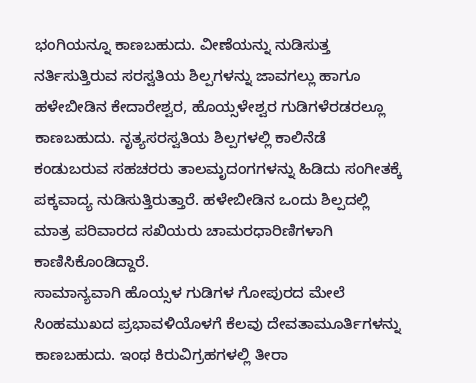ಭಂಗಿಯನ್ನೂ ಕಾಣಬಹುದು. ವೀಣೆಯನ್ನು ನುಡಿಸುತ್ತ ನರ್ತಿಸುತ್ತಿರುವ ಸರಸ್ವತಿಯ ಶಿಲ್ಪಗಳನ್ನು ಜಾವಗಲ್ಲು ಹಾಗೂ ಹಳೇಬೀಡಿನ ಕೇದಾರೇಶ್ವರ, ಹೊಯ್ಸಳೇಶ್ವರ ಗುಡಿಗಳೆರಡರಲ್ಲೂ ಕಾಣಬಹುದು. ನೃತ್ಯಸರಸ್ವತಿಯ ಶಿಲ್ಪಗಳಲ್ಲಿ ಕಾಲಿನೆಡೆ ಕಂಡುಬರುವ ಸಹಚರರು ತಾಲಮೃದಂಗಗಳನ್ನು ಹಿಡಿದು ಸಂಗೀತಕ್ಕೆ ಪಕ್ಕವಾದ್ಯ ನುಡಿಸುತ್ತಿರುತ್ತಾರೆ. ಹಳೇಬೀಡಿನ ಒಂದು ಶಿಲ್ಪದಲ್ಲಿ ಮಾತ್ರ ಪರಿವಾರದ ಸಖಿಯರು ಚಾಮರಧಾರಿಣಿಗಳಾಗಿ ಕಾಣಿಸಿಕೊಂಡಿದ್ದಾರೆ.
ಸಾಮಾನ್ಯವಾಗಿ ಹೊಯ್ಸಳ ಗುಡಿಗಳ ಗೋಪುರದ ಮೇಲೆ ಸಿಂಹಮುಖದ ಪ್ರಭಾವಳಿಯೊಳಗೆ ಕೆಲವು ದೇವತಾಮೂರ್ತಿಗಳನ್ನು ಕಾಣಬಹುದು. ಇಂಥ ಕಿರುವಿಗ್ರಹಗಳಲ್ಲಿ ತೀರಾ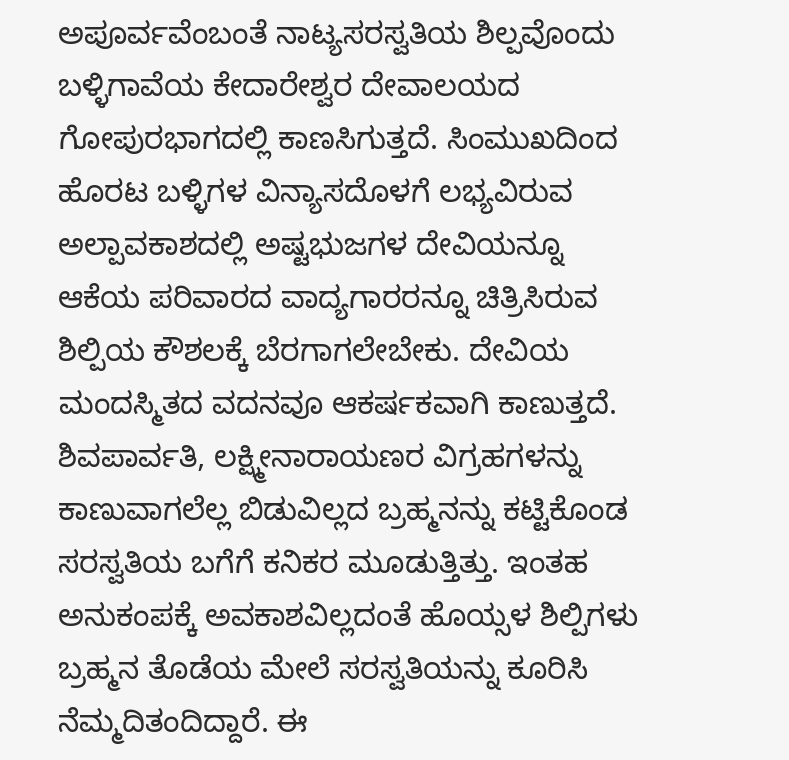ಅಪೂರ್ವವೆಂಬಂತೆ ನಾಟ್ಯಸರಸ್ವತಿಯ ಶಿಲ್ಪವೊಂದು ಬಳ್ಳಿಗಾವೆಯ ಕೇದಾರೇಶ್ವರ ದೇವಾಲಯದ ಗೋಪುರಭಾಗದಲ್ಲಿ ಕಾಣಸಿಗುತ್ತದೆ. ಸಿಂಮುಖದಿಂದ ಹೊರಟ ಬಳ್ಳಿಗಳ ವಿನ್ಯಾಸದೊಳಗೆ ಲಭ್ಯವಿರುವ ಅಲ್ಪಾವಕಾಶದಲ್ಲಿ ಅಷ್ಟಭುಜಗಳ ದೇವಿಯನ್ನೂ ಆಕೆಯ ಪರಿವಾರದ ವಾದ್ಯಗಾರರನ್ನೂ ಚಿತ್ರಿಸಿರುವ ಶಿಲ್ಪಿಯ ಕೌಶಲಕ್ಕೆ ಬೆರಗಾಗಲೇಬೇಕು. ದೇವಿಯ ಮಂದಸ್ಮಿತದ ವದನವೂ ಆಕರ್ಷಕವಾಗಿ ಕಾಣುತ್ತದೆ.
ಶಿವಪಾರ್ವತಿ, ಲಕ್ಷ್ಮೀನಾರಾಯಣರ ವಿಗ್ರಹಗಳನ್ನು ಕಾಣುವಾಗಲೆಲ್ಲ ಬಿಡುವಿಲ್ಲದ ಬ್ರಹ್ಮನನ್ನು ಕಟ್ಟಿಕೊಂಡ ಸರಸ್ವತಿಯ ಬಗೆಗೆ ಕನಿಕರ ಮೂಡುತ್ತಿತ್ತು. ಇಂತಹ ಅನುಕಂಪಕ್ಕೆ ಅವಕಾಶವಿಲ್ಲದಂತೆ ಹೊಯ್ಸಳ ಶಿಲ್ಪಿಗಳು ಬ್ರಹ್ಮನ ತೊಡೆಯ ಮೇಲೆ ಸರಸ್ವತಿಯನ್ನು ಕೂರಿಸಿ ನೆಮ್ಮದಿತಂದಿದ್ದಾರೆ. ಈ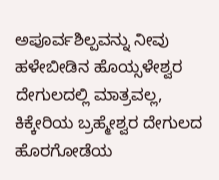ಅಪೂರ್ವಶಿಲ್ಪವನ್ನು ನೀವು ಹಳೇಬೀಡಿನ ಹೊಯ್ಸಳೇಶ್ವರ ದೇಗುಲದಲ್ಲಿ ಮಾತ್ರವಲ್ಲ, ಕಿಕ್ಕೇರಿಯ ಬ್ರಹ್ಮೇಶ್ವರ ದೇಗುಲದ ಹೊರಗೋಡೆಯ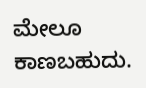ಮೇಲೂ ಕಾಣಬಹುದು.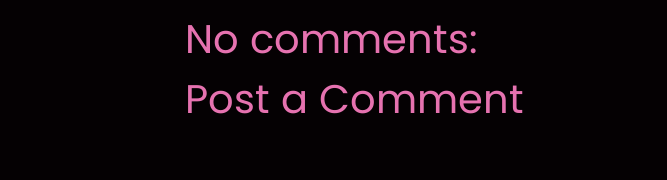No comments:
Post a Comment